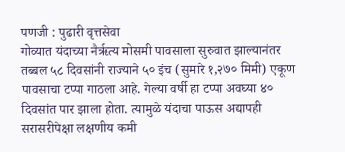पणजी : पुढारी वृत्तसेवा
गोव्यात यंदाच्या नैर्ऋत्य मोसमी पावसाला सुरुवात झाल्यानंतर तब्बल ५८ दिवसांनी राज्याने ५० इंच (सुमारे १,२७० मिमी) एकूण पावसाचा टप्पा गाठला आहे. गेल्या वर्षी हा टप्पा अवघ्या ४० दिवसांत पार झाला होता. त्यामुळे यंदाचा पाऊस अद्यापही सरासरीपेक्षा लक्षणीय कमी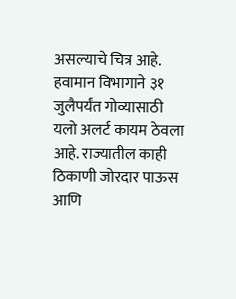असल्याचे चित्र आहे.
हवामान विभागाने ३१ जुलैपर्यंत गोव्यासाठी यलो अलर्ट कायम ठेवला आहे. राज्यातील काही ठिकाणी जोरदार पाऊस आणि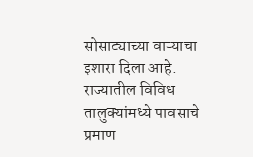सोसाट्याच्या वाऱ्याचा इशारा दिला आहे. राज्यातील विविध तालुक्यांमध्ये पावसाचे प्रमाण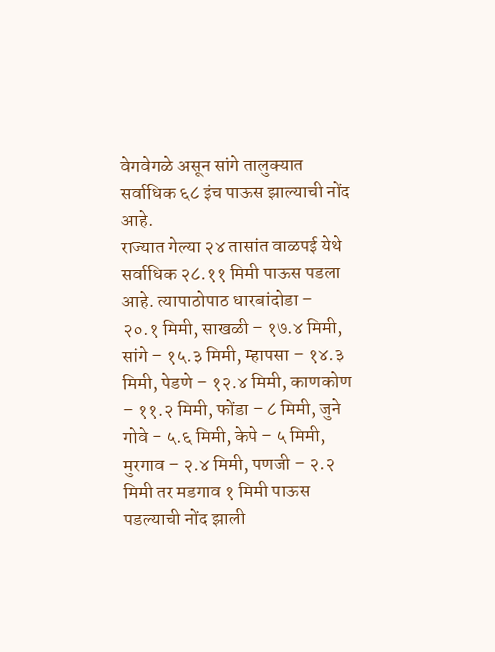वेगवेगळे असून सांगे तालुक्यात सर्वाधिक ६८ इंच पाऊस झाल्याची नोंद आहे.
राज्यात गेल्या २४ तासांत वाळपई येथे सर्वाधिक २८.११ मिमी पाऊस पडला आहे. त्यापाठोपाठ धारबांदोडा – २०.१ मिमी, साखळी – १७.४ मिमी, सांगे – १५.३ मिमी, म्हापसा – १४.३ मिमी, पेडणे – १२.४ मिमी, काणकोण – ११.२ मिमी, फोंडा – ८ मिमी, जुने गोवे - ५.६ मिमी, केपे – ५ मिमी, मुरगाव – २.४ मिमी, पणजी – २.२ मिमी तर मडगाव १ मिमी पाऊस पडल्याची नोंद झाली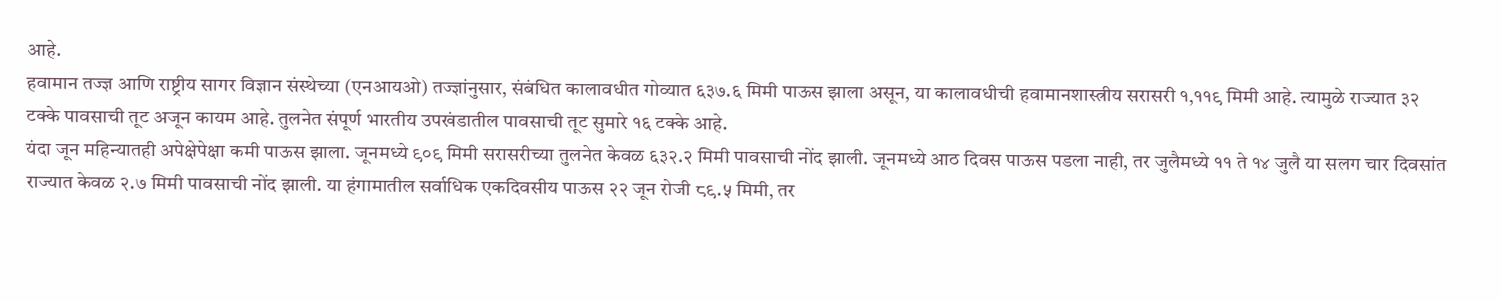आहे.
हवामान तज्ज्ञ आणि राष्ट्रीय सागर विज्ञान संस्थेच्या (एनआयओ) तज्ज्ञांनुसार, संबंधित कालावधीत गोव्यात ६३७.६ मिमी पाऊस झाला असून, या कालावधीची हवामानशास्त्रीय सरासरी १,११९ मिमी आहे. त्यामुळे राज्यात ३२ टक्के पावसाची तूट अजून कायम आहे. तुलनेत संपूर्ण भारतीय उपखंडातील पावसाची तूट सुमारे १६ टक्के आहे.
यंदा जून महिन्यातही अपेक्षेपेक्षा कमी पाऊस झाला. जूनमध्ये ९०९ मिमी सरासरीच्या तुलनेत केवळ ६३२.२ मिमी पावसाची नोंद झाली. जूनमध्ये आठ दिवस पाऊस पडला नाही, तर जुलैमध्ये ११ ते १४ जुलै या सलग चार दिवसांत राज्यात केवळ २.७ मिमी पावसाची नोंद झाली. या हंगामातील सर्वाधिक एकदिवसीय पाऊस २२ जून रोजी ८९.५ मिमी, तर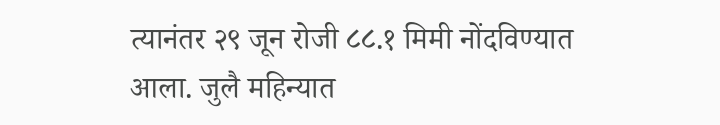त्यानंतर २९ जून रोजी ८८.१ मिमी नोंदविण्यात आला. जुलै महिन्यात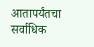आतापर्यंतचा सर्वाधिक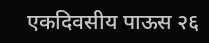एकदिवसीय पाऊस २६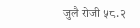जुलै रोजी ५८.२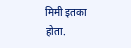मिमी इतका होता.